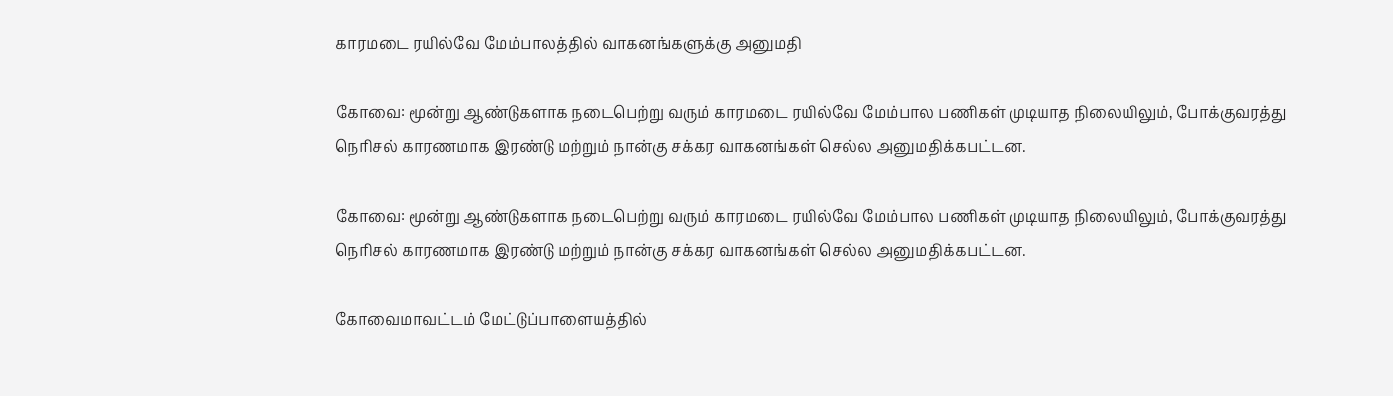காரமடை ரயில்வே மேம்பாலத்தில் வாகனங்களுக்கு அனுமதி

கோவை: மூன்று ஆண்டுகளாக நடைபெற்று வரும் காரமடை ரயில்வே மேம்பால பணிகள் முடியாத நிலையிலும், போக்குவரத்து நெரிசல் காரணமாக இரண்டு மற்றும் நான்கு சக்கர வாகனங்கள் செல்ல அனுமதிக்கபட்டன.

கோவை: மூன்று ஆண்டுகளாக நடைபெற்று வரும் காரமடை ரயில்வே மேம்பால பணிகள் முடியாத நிலையிலும், போக்குவரத்து நெரிசல் காரணமாக இரண்டு மற்றும் நான்கு சக்கர வாகனங்கள் செல்ல அனுமதிக்கபட்டன.

கோவைமாவட்டம் மேட்டுப்பாளையத்தில்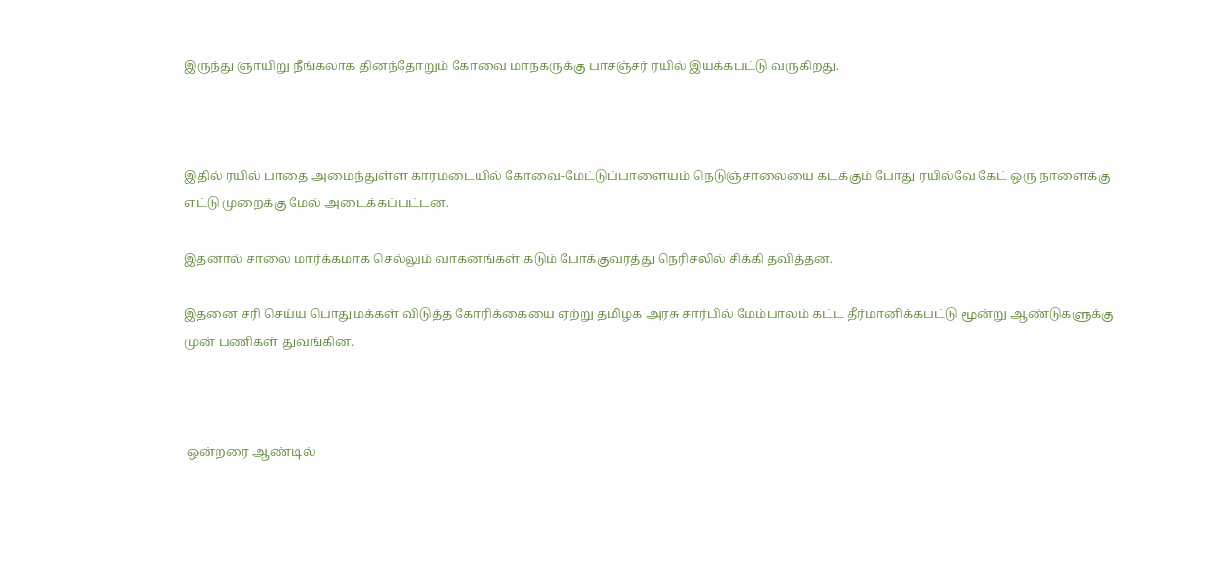இருந்து ஞாயிறு நீங்கலாக தினந்தோறும் கோவை மாநகருக்கு பாசஞ்சர் ரயில் இயக்கபட்டு வருகிறது.



இதில் ரயில் பாதை அமைந்துள்ள காரமடையில் கோவை-மேட்டுப்பாளையம் நெடுஞ்சாலையை கடக்கும் போது ரயில்வே கேட் ஒரு நாளைக்கு எட்டு முறைக்கு மேல் அடைக்கப்பட்டன.

இதனால் சாலை மார்க்கமாக செல்லும் வாகனங்கள் கடும் போக்குவரத்து நெரிசலில் சிக்கி தவித்தன.

இதனை சரி செய்ய பொதுமக்கள் விடுத்த கோரிக்கையை ஏற்று தமிழக அரசு சார்பில் மேம்பாலம் கட்ட தீர்மானிக்கபட்டு மூன்று ஆண்டுகளுக்கு முன் பணிகள் துவங்கின.



 ஒன்றரை ஆண்டில்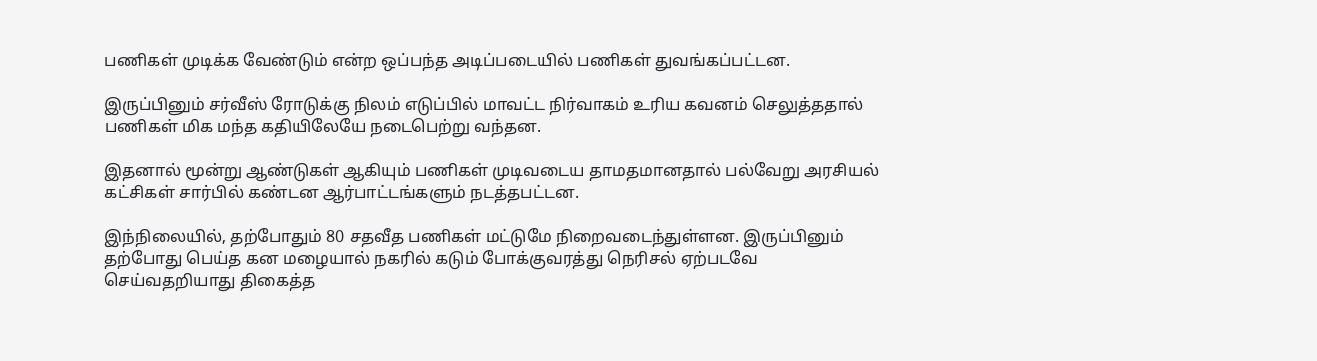பணிகள் முடிக்க வேண்டும் என்ற ஒப்பந்த அடிப்படையில் பணிகள் துவங்கப்பட்டன.

இருப்பினும் சர்வீஸ் ரோடுக்கு நிலம் எடுப்பில் மாவட்ட நிர்வாகம் உரிய கவனம் செலுத்ததால் பணிகள் மிக மந்த கதியிலேயே நடைபெற்று வந்தன.

இதனால் மூன்று ஆண்டுகள் ஆகியும் பணிகள் முடிவடைய தாமதமானதால் பல்வேறு அரசியல் கட்சிகள் சார்பில் கண்டன ஆர்பாட்டங்களும் நடத்தபட்டன.

இந்நிலையில், தற்போதும் 80 சதவீத பணிகள் மட்டுமே நிறைவடைந்துள்ளன. இருப்பினும் தற்போது பெய்த கன மழையால் நகரில் கடும் போக்குவரத்து நெரிசல் ஏற்படவே செய்வதறியாது திகைத்த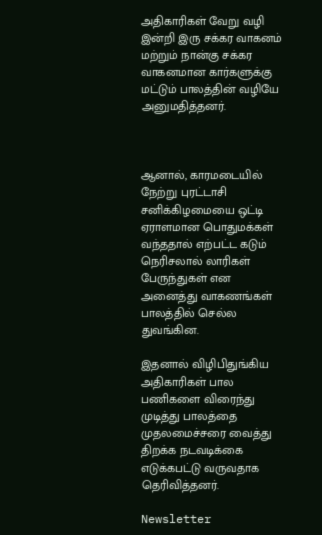அதிகாரிகள் வேறு வழி இன்றி இரு சக்கர வாகனம் மற்றும் நான்கு சக்கர வாகனமான கார்களுக்கு மட்டும் பாலத்தின் வழியே அனுமதித்தனர்.



ஆனால், காரமடையில் நேற்று புரட்டாசி சனிக்கிழமையை ஒட்டி ஏராளமான பொதுமக்கள் வந்ததால் எற்பட்ட கடும் நெரிசலால் லாரிகள் பேருந்துகள் என அனைத்து வாகணங்கள் பாலத்தில் செல்ல துவங்கின.

இதனால் விழிபிதுங்கிய அதிகாரிகள் பால பணிகளை விரைந்து முடித்து பாலத்தை முதலமைச்சரை வைத்து திறக்க நடவடிக்கை எடுக்கபட்டு வருவதாக தெரிவித்தனர்.

Newsletter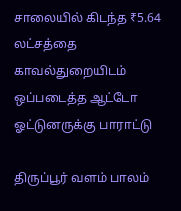சாலையில் கிடந்த ₹5.64 லட்சத்தை காவல்துறையிடம் ஒப்படைத்த ஆட்டோ ஓட்டுனருக்கு பாராட்டு

திருப்பூர் வளம் பாலம்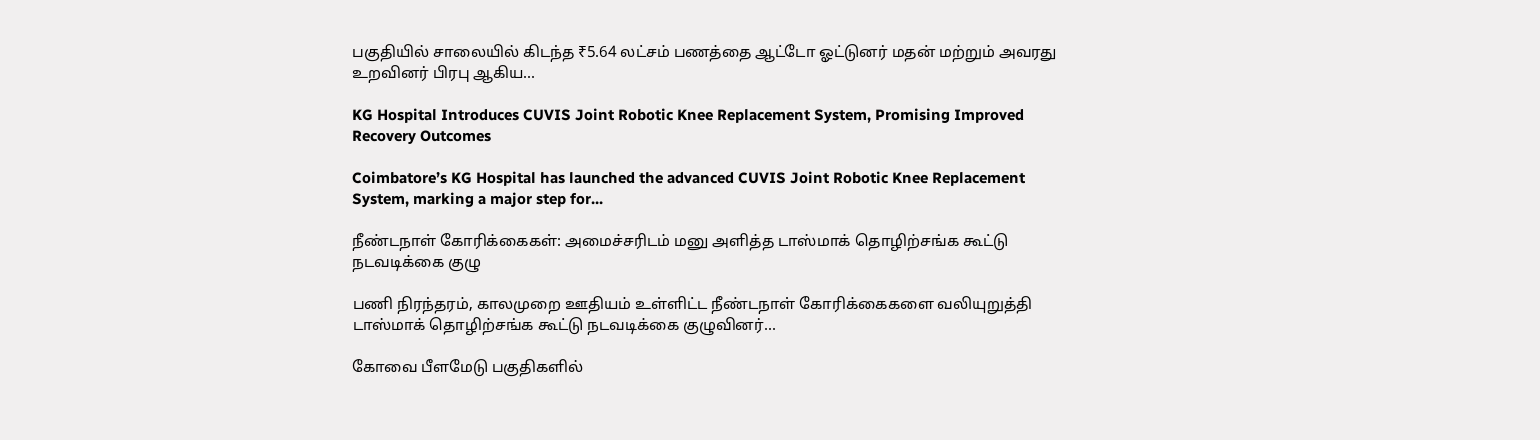பகுதியில் சாலையில் கிடந்த ₹5.64 லட்சம் பணத்தை ஆட்டோ ஓட்டுனர் மதன் மற்றும் அவரது உறவினர் பிரபு ஆகிய...

KG Hospital Introduces CUVIS Joint Robotic Knee Replacement System, Promising Improved Recovery Outcomes

Coimbatore’s KG Hospital has launched the advanced CUVIS Joint Robotic Knee Replacement System, marking a major step for...

நீண்டநாள் கோரிக்கைகள்: அமைச்சரிடம் மனு அளித்த டாஸ்மாக் தொழிற்சங்க கூட்டு நடவடிக்கை குழு

பணி நிரந்தரம், காலமுறை ஊதியம் உள்ளிட்ட நீண்டநாள் கோரிக்கைகளை வலியுறுத்தி டாஸ்மாக் தொழிற்சங்க கூட்டு நடவடிக்கை குழுவினர்...

கோவை பீளமேடு பகுதிகளில்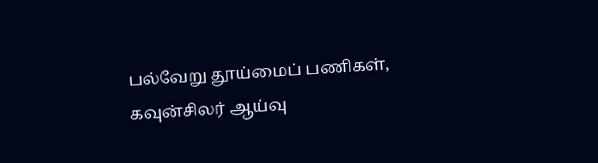பல்வேறு தூய்மைப் பணிகள், கவுன்சிலர் ஆய்வு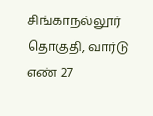சிங்காநல்லூர் தொகுதி, வார்டு எண் 27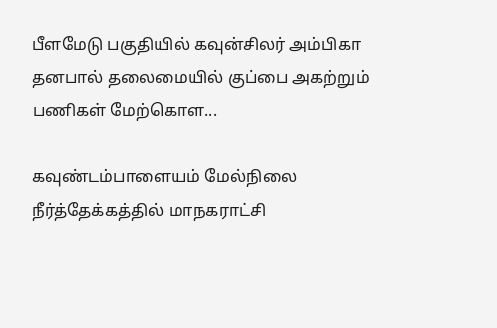பீளமேடு பகுதியில் கவுன்சிலர் அம்பிகா தனபால் தலைமையில் குப்பை அகற்றும் பணிகள் மேற்கொள...

கவுண்டம்பாளையம் மேல்நிலை நீர்த்தேக்கத்தில் மாநகராட்சி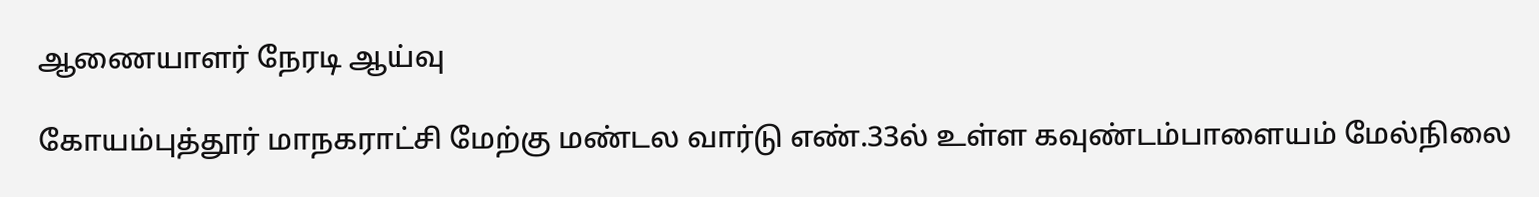ஆணையாளர் நேரடி ஆய்வு

கோயம்புத்தூர் மாநகராட்சி மேற்கு மண்டல வார்டு எண்.33ல் உள்ள கவுண்டம்பாளையம் மேல்நிலை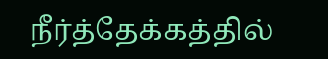நீர்த்தேக்கத்தில்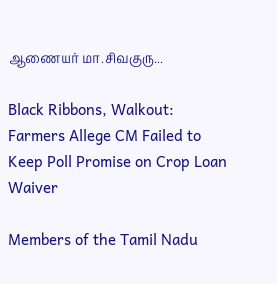ஆணையர் மா.சிவகுரு...

Black Ribbons, Walkout: Farmers Allege CM Failed to Keep Poll Promise on Crop Loan Waiver

Members of the Tamil Nadu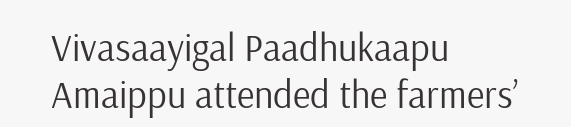Vivasaayigal Paadhukaapu Amaippu attended the farmers’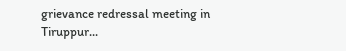grievance redressal meeting in Tiruppur...